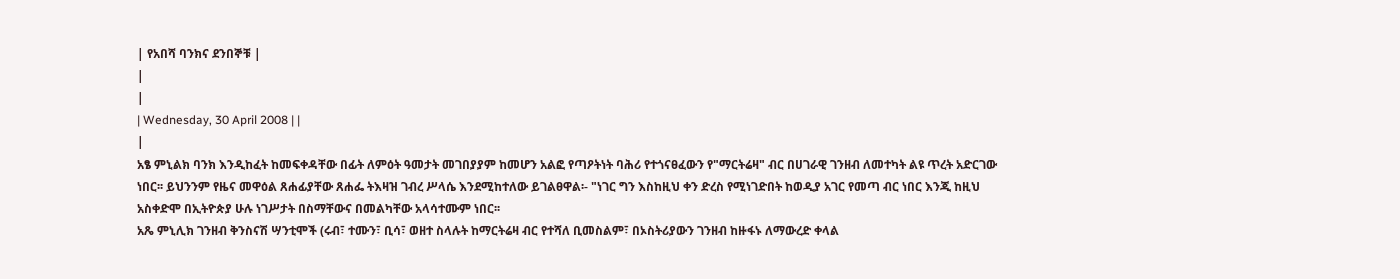| የአበሻ ባንክና ደንበኞቹ |
|
|
| Wednesday, 30 April 2008 | |
|
አፄ ምኒልክ ባንክ እንዲከፈት ከመፍቀዳቸው በፊት ለምዕት ዓመታት መገበያያም ከመሆን አልፎ የጣዖትነት ባሕሪ የተጎናፀፈውን የ"ማርትሬዛ" ብር በሀገራዊ ገንዘብ ለመተካት ልዩ ጥረት አድርገው ነበር፡፡ ይህንንም የዜና መዋዕል ጸሐፊያቸው ጸሐፌ ትእዛዝ ገብረ ሥላሴ እንደሚከተለው ይገልፀዋል፡- "ነገር ግን እስከዚህ ቀን ድረስ የሚነገድበት ከወዲያ አገር የመጣ ብር ነበር እንጂ ከዚህ አስቀድሞ በኢትዮጵያ ሁሉ ነገሥታት በስማቸውና በመልካቸው አላሳተሙም ነበር፡፡
አጼ ምኒሊክ ገንዘብ ቅንስናሽ ሣንቲሞች (ሩብ፣ ተሙን፣ ቢሳ፣ ወዘተ ስላሉት ከማርትሬዛ ብር የተሻለ ቢመስልም፣ በኦስትሪያውን ገንዘብ ከዙፋኑ ለማውረድ ቀላል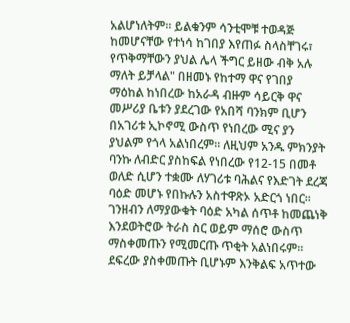አልሆነለትም፡፡ ይልቁንም ሳንቲሞቹ ተወዳጅ ከመሆናቸው የተነሳ ከገበያ እየጠፉ ስላስቸገሩ፣ የጥቅማቸውን ያህል ሌላ ችግር ይዘው ብቅ አሉ ማለት ይቻላል" በዘመኑ የከተማ ዋና የገበያ ማዕከል ከነበረው ከአራዳ ብዙም ሳይርቅ ዋና መሥሪያ ቤቱን ያደረገው የአበሻ ባንክም ቢሆን በአገሪቱ ኢኮኖሚ ውስጥ የነበረው ሚና ያን ያህልም የጎላ አልነበረም፡፡ ለዚህም አንዱ ምክንያት ባንኩ ለብድር ያስከፍል የነበረው የ12-15 በመቶ ወለድ ሲሆን ተቋሙ ለሃገሪቱ ባሕልና የእድገት ደረጃ ባዕድ መሆኑ የበኩሉን አስተዋጽኦ አድርጎ ነበር፡፡ ገንዘብን ለማያውቁት ባዕድ አካል ሰጥቶ ከመጨነቅ እንደወትሮው ትራስ ስር ወይም ማሰሮ ውስጥ ማስቀመጡን የሚመርጡ ጥቂት አልነበሩም፡፡ ደፍረው ያስቀመጡት ቢሆኑም እንቅልፍ አጥተው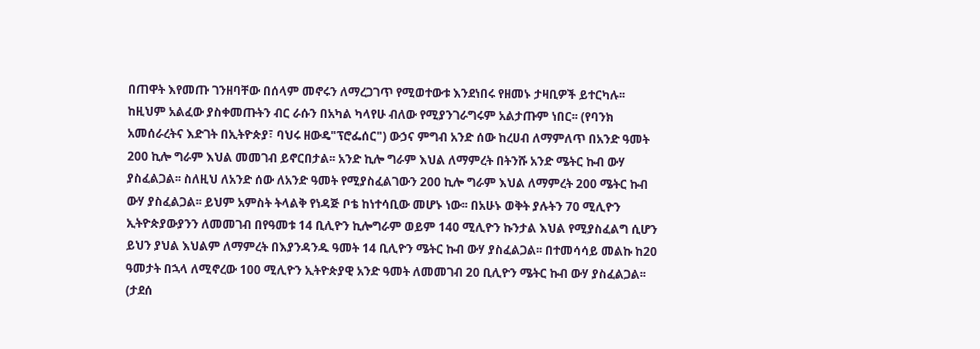በጠዋት እየመጡ ገንዘባቸው በሰላም መኖሩን ለማረጋገጥ የሚወተውቱ እንደነበሩ የዘመኑ ታዛቢዎች ይተርካሉ፡፡ ከዚህም አልፈው ያስቀመጡትን ብር ራሱን በአካል ካላየሁ ብለው የሚያንገራግሩም አልታጡም ነበር፡፡ (የባንክ አመሰራረትና እድገት በኢትዮጵያ፣ ባህሩ ዘውዴ"ፕሮፌሰር") ውኃና ምግብ አንድ ሰው ከረሀብ ለማምለጥ በአንድ ዓመት 200 ኪሎ ግራም እህል መመገብ ይኖርበታል፡፡ አንድ ኪሎ ግራም እህል ለማምረት በትንሹ አንድ ሜትር ኩብ ውሃ ያስፈልጋል፡፡ ስለዚህ ለአንድ ሰው ለአንድ ዓመት የሚያስፈልገውን 200 ኪሎ ግራም እህል ለማምረት 200 ሜትር ኩብ ውሃ ያስፈልጋል፡፡ ይህም አምስት ትላልቅ የነዳጅ ቦቴ ከነተሳቢው መሆኑ ነው፡፡ በአሁኑ ወቅት ያሉትን 70 ሚሊዮን ኢትዮጵያውያንን ለመመገብ በየዓመቱ 14 ቢሊዮን ኪሎግራም ወይም 140 ሚሊዮን ኩንታል እህል የሚያስፈልግ ሲሆን ይህን ያህል እህልም ለማምረት በእያንዳንዱ ዓመት 14 ቢሊዮን ሜትር ኩብ ውሃ ያስፈልጋል፡፡ በተመሳሳይ መልኩ ከ20 ዓመታት በኋላ ለሚኖረው 100 ሚሊዮን ኢትዮጵያዊ አንድ ዓመት ለመመገብ 20 ቢሊዮን ሜትር ኩብ ውሃ ያስፈልጋል፡፡ (ታደሰ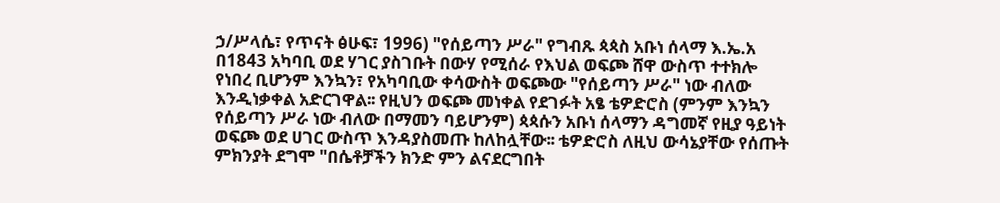ኃ/ሥላሴ፣ የጥናት ፅሁፍ፣ 1996) "የሰይጣን ሥራ" የግብጹ ጳጳስ አቡነ ሰላማ እ.ኤ.አ በ1843 አካባቢ ወደ ሃገር ያስገቡት በውሃ የሚሰራ የእህል ወፍጮ ሸዋ ውስጥ ተተክሎ የነበረ ቢሆንም እንኳን፣ የአካባቢው ቀሳውስት ወፍጮው "የሰይጣን ሥራ" ነው ብለው እንዲነቃቀል አድርገዋል፡፡ የዚህን ወፍጮ መነቀል የደገፉት አፄ ቴዎድሮስ (ምንም እንኳን የሰይጣን ሥራ ነው ብለው በማመን ባይሆንም) ጳጳሱን አቡነ ሰላማን ዳግመኛ የዚያ ዓይነት ወፍጮ ወደ ሀገር ውስጥ እንዳያስመጡ ከለከሏቸው፡፡ ቴዎድሮስ ለዚህ ውሳኔያቸው የሰጡት ምክንያት ደግሞ "በሴቶቻችን ክንድ ምን ልናደርግበት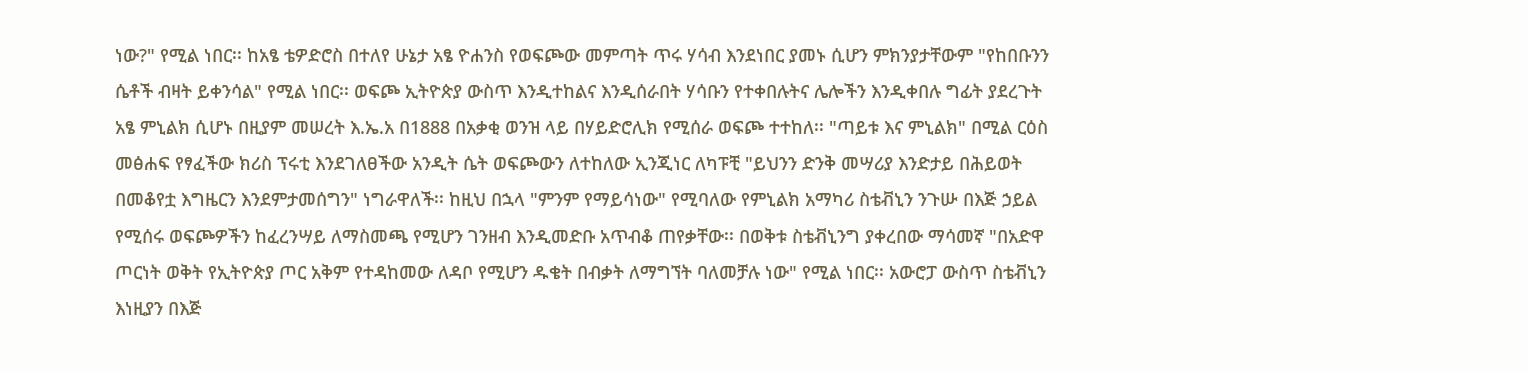ነው?" የሚል ነበር፡፡ ከአፄ ቴዎድሮስ በተለየ ሁኔታ አፄ ዮሐንስ የወፍጮው መምጣት ጥሩ ሃሳብ እንደነበር ያመኑ ሲሆን ምክንያታቸውም "የከበቡንን ሴቶች ብዛት ይቀንሳል" የሚል ነበር፡፡ ወፍጮ ኢትዮጵያ ውስጥ እንዲተከልና እንዲሰራበት ሃሳቡን የተቀበሉትና ሌሎችን እንዲቀበሉ ግፊት ያደረጉት አፄ ምኒልክ ሲሆኑ በዚያም መሠረት እ.ኤ.አ በ1888 በአቃቂ ወንዝ ላይ በሃይድሮሊክ የሚሰራ ወፍጮ ተተከለ፡፡ "ጣይቱ እና ምኒልክ" በሚል ርዕስ መፅሐፍ የፃፈችው ክሪስ ፕሩቲ እንደገለፀችው አንዲት ሴት ወፍጮውን ለተከለው ኢንጂነር ለካፑቺ "ይህንን ድንቅ መሣሪያ እንድታይ በሕይወት በመቆየቷ እግዜርን እንደምታመሰግን" ነግራዋለች፡፡ ከዚህ በኋላ "ምንም የማይሳነው" የሚባለው የምኒልክ አማካሪ ስቴቭኒን ንጉሡ በእጅ ኃይል የሚሰሩ ወፍጮዎችን ከፈረንሣይ ለማስመጫ የሚሆን ገንዘብ እንዲመድቡ አጥብቆ ጠየቃቸው፡፡ በወቅቱ ስቴቭኒንግ ያቀረበው ማሳመኛ "በአድዋ ጦርነት ወቅት የኢትዮጵያ ጦር አቅም የተዳከመው ለዳቦ የሚሆን ዱቄት በብቃት ለማግኘት ባለመቻሉ ነው" የሚል ነበር፡፡ አውሮፓ ውስጥ ስቴቭኒን እነዚያን በእጅ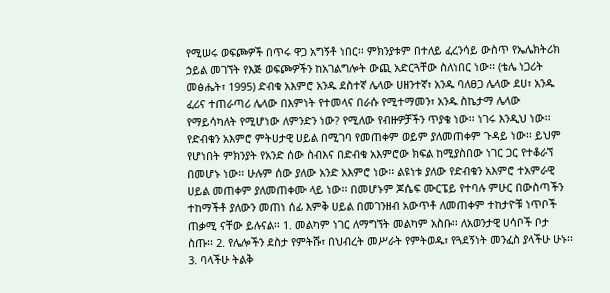የሚሠሩ ወፍጮዎች በጥሩ ዋጋ አግኝቶ ነበር፡፡ ምክንያቱም በተለይ ፈረንሳይ ውስጥ የኤሌክትሪክ ኃይል መገኘት የእጅ ወፍጮዎችን ከአገልግሎት ውጪ አድርጓቸው ስለነበር ነው፡፡ (ቴሌ ነጋሪት መፅሔት፣ 1995) ድብቁ አእምሮ አንዱ ደስተኛ ሌላው ሀዘንተኛ፣ አንዱ ባለፀጋ ሌላው ደሀ፣ አንዱ ፈሪና ተጠራጣሪ ሌላው በእምነት የተመላና በራሱ የሚተማመን፣ አንዱ ስኬታማ ሌላው የማይሳካለት የሚሆነው ለምንድን ነው? የሚለው የብዙዎቻችን ጥያቄ ነው፡፡ ነገሩ እንዲህ ነው፡፡ የድብቁን አእምሮ ምትሀታዊ ሀይል በሚገባ የመጠቀም ወይም ያለመጠቀም ጉዳይ ነው፡፡ ይህም የሆነበት ምክንያት የአንድ ሰው ስብእና በድብቁ አእምሮው ክፍል ከሚያስበው ነገር ጋር የተቆራኘ በመሆኑ ነው፡፡ ሁሉም ሰው ያለው አንድ አእምሮ ነው፡፡ ልዩነቱ ያለው የድብቁን አእምሮ ተአምራዊ ሀይል መጠቀም ያለመጠቀሙ ላይ ነው፡፡ በመሆኑም ጆሴፍ ሙርፔይ የተባሉ ምሁር በውስጣችን ተከማችቶ ያለውን መጠነ ሰፊ እምቅ ሀይል በመገንዘብ አውጥቶ ለመጠቀም ተከታዮቹ ነጥቦች ጠቃሚ ናቸው ይሉናል፡፡ 1. መልካም ነገር ለማግኘት መልካም አስቡ፡፡ ለአወንታዊ ሀሳቦች ቦታ ስጡ፡፡ 2. የሌሎችን ደስታ የምትሹ፣ በህብረት መሥራት የምትወዱ፣ የጓደኝነት መንፈስ ያላችሁ ሁኑ፡፡ 3. ባላችሁ ትልቅ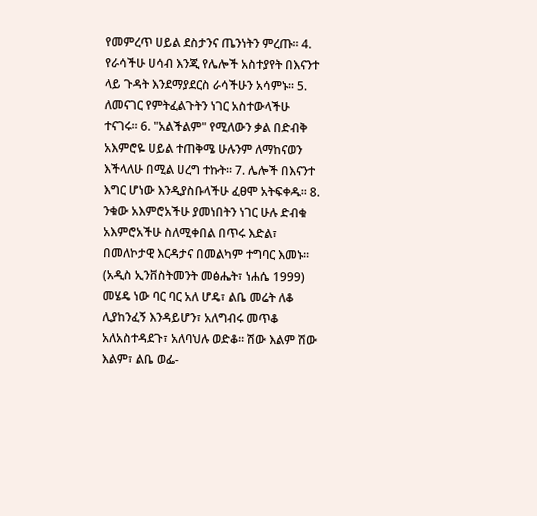የመምረጥ ሀይል ደስታንና ጤንነትን ምረጡ፡፡ 4. የራሳችሁ ሀሳብ እንጂ የሌሎች አስተያየት በእናንተ ላይ ጉዳት እንደማያደርስ ራሳችሁን አሳምኑ፡፡ 5. ለመናገር የምትፈልጉትን ነገር አስተውላችሁ ተናገሩ፡፡ 6. "አልችልም" የሚለውን ቃል በድብቅ አእምሮዬ ሀይል ተጠቅሜ ሁሉንም ለማከናወን እችላለሁ በሚል ሀረግ ተኩት፡፡ 7. ሌሎች በእናንተ እግር ሆነው እንዲያስቡላችሁ ፈፀሞ አትፍቀዱ፡፡ 8. ንቁው አእምሮአችሁ ያመነበትን ነገር ሁሉ ድብቁ አእምሮአችሁ ስለሚቀበል በጥሩ እድል፣ በመለኮታዊ እርዳታና በመልካም ተግባር እመኑ፡፡ (አዲስ ኢንቨስትመንት መፅሔት፣ ነሐሴ 1999) መሄዴ ነው ባር ባር አለ ሆዴ፣ ልቤ መሬት ለቆ ሊያከንፈኝ እንዳይሆን፣ አለግብሩ መጥቆ አለአስተዳደጉ፣ አለባህሉ ወድቆ፡፡ ሽው እልም ሽው እልም፣ ልቤ ወፌ-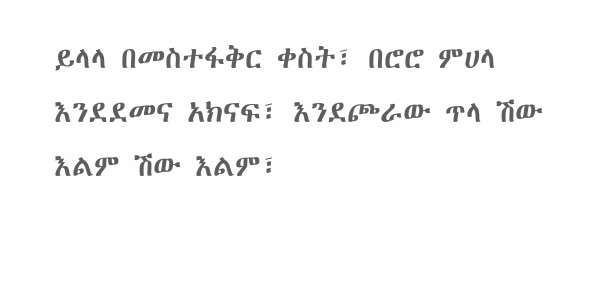ይላላ በመስተፋቅር ቀስት፣ በሮሮ ምሀላ እንደደመና አክናፍ፣ እንደጮራው ጥላ ሽው እልም ሽው እልም፣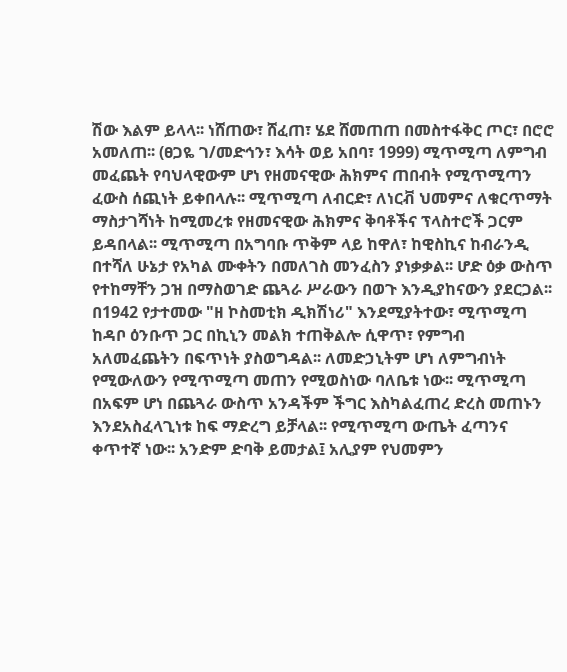ሽው እልም ይላላ፡፡ ነሸጠው፣ ሸፈጠ፣ ሄደ ሸመጠጠ በመስተፋቅር ጦር፣ በሮሮ አመለጠ፡፡ (ፀጋዬ ገ/መድኅን፣ እሳት ወይ አበባ፣ 1999) ሚጥሚጣ ለምግብ መፈጨት የባህላዊውም ሆነ የዘመናዊው ሕክምና ጠበብት የሚጥሚጣን ፈውስ ሰጪነት ይቀበላሉ፡፡ ሚጥሚጣ ለብርድ፣ ለነርቭ ህመምና ለቁርጥማት ማስታገሻነት ከሚመረቱ የዘመናዊው ሕክምና ቅባቶችና ፕላስተሮች ጋርም ይዳበላል፡፡ ሚጥሚጣ በአግባቡ ጥቅም ላይ ከዋለ፣ ከዊስኪና ከብራንዲ በተሻለ ሁኔታ የአካል ሙቀትን በመለገስ መንፈስን ያነቃቃል፡፡ ሆድ ዕቃ ውስጥ የተከማቸን ጋዝ በማስወገድ ጨጓራ ሥራውን በወጉ እንዲያከናውን ያደርጋል፡፡ በ1942 የታተመው "ዘ ኮስመቲክ ዲክሽነሪ" እንደሚያትተው፣ ሚጥሚጣ ከዳቦ ዕንቡጥ ጋር በኪኒን መልክ ተጠቅልሎ ሲዋጥ፣ የምግብ አለመፈጨትን በፍጥነት ያስወግዳል፡፡ ለመድኃኒትም ሆነ ለምግብነት የሚውለውን የሚጥሚጣ መጠን የሚወስነው ባለቤቱ ነው፡፡ ሚጥሚጣ በአፍም ሆነ በጨጓራ ውስጥ አንዳችም ችግር እስካልፈጠረ ድረስ መጠኑን እንደአስፈላጊነቱ ከፍ ማድረግ ይቻላል፡፡ የሚጥሚጣ ውጤት ፈጣንና ቀጥተኛ ነው፡፡ አንድም ድባቅ ይመታል፤ አሊያም የህመምን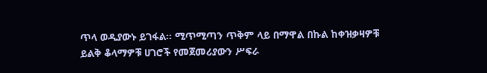ጥላ ወዲያውኑ ይገፋል፡፡ ሚጥሚጣን ጥቅም ላይ በማዋል በኩል ከቀዝቃዛዎቹ ይልቅ ቆላማዎቹ ሀገሮች የመጀመሪያውን ሥፍራ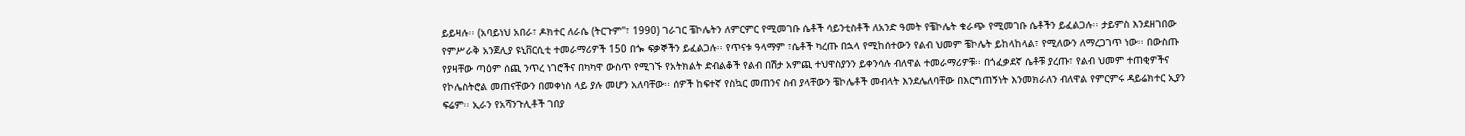ይይዛሉ፡፡ (አባይነህ አበራ፣ ዶክተር ለራሴ (ትርጉም"፣ 1990) ገራገር ቼኮሌትን ለምርምር የሚመገቡ ሴቶች ሳይንቲስቶች ለአንድ ዓመት የቼኮሌት ቁራጭ የሚመገቡ ሴቶችን ይፈልጋሉ፡፡ ታይምስ እንደዘገበው የምሥራቅ አንጀሊያ ዩኒቨርሲቲ ተመራማሪዎች 150 በጐ ፍቃኞችን ይፈልጋሉ፡፡ የጥናቱ ዓላማም ፣ሴቶች ካረጡ በኋላ የሚከሰተውን የልብ ህመም ቼኮሌት ይከላከላል፣ የሚለውን ለማረጋገጥ ነው፡፡ በውስጡ የያዛቸው ጣዕም ሰጪ ንጥረ ነገሮችና በካካዋ ውስጥ የሚገኙ የአትክልት ድብልቆች የልብ በሽታ አምጪ ተህዋስያንን ይቀንሳሉ ብለዋል ተመራማሪዎቹ፡፡ በጎፈቃደኛ ሴቶቹ ያረጡ፣ የልብ ህመም ተጠቂዎችና የኮሌስትሮል መጠናቸውን በመቀነስ ላይ ያሉ መሆን አለባቸው፡፡ ሰዎች ከፍተኛ የስኳር መጠንና ስብ ያላቸውን ቼኮሌቶች መብላት እንደሌለባቸው በእርግጠኝነት እንመክራለን ብለዋል የምርምሩ ዳይሬክተር ኢያን ፍሬም፡፡ ኢራን የአሻንጉሊቶች ገበያ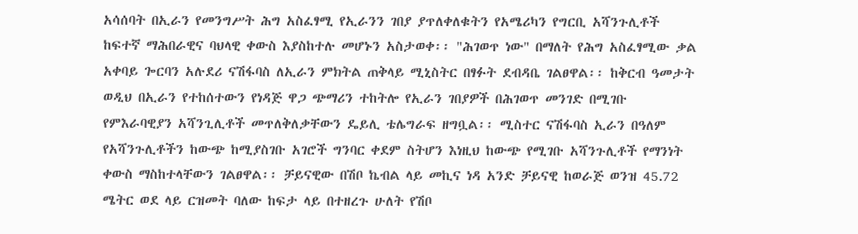አሳሰባት በኢራን የመንግሥት ሕግ አስፈፃሚ የኢራንን ገበያ ያጥለቀለቁትን የአሜሪካን የግርቢ አሻንጉሊቶች ከፍተኛ ማሕበራዊና ባህላዊ ቀውስ እያስከተሉ መሆኑን አስታወቀ፡፡ "ሕገወጥ ነው" በማለት የሕግ አስፈፃሚው ቃል አቀባይ ጐርባን አሉደሪ ናሽፋባስ ለኢራን ምክትል ጠቅላይ ሚኒስትር በፃፉት ደብዳቤ ገልፀዋል፡፡ ከቅርብ ዓመታት ወዲህ በኢራን የተከሰተውን የነዳጅ ዋጋ ጭማሪን ተከትሎ የኢራን ገበያዎች በሕገወጥ መንገድ በሚገቡ የምእራባዊያን አሻንጊሊቶች መጥለቅለቃቸውን ዴይሊ ቴሌግራፍ ዘግቧል፡፡ ሚስተር ናሽፋባስ ኢራን በዓለም የአሻንጉሊቶችን ከውጭ ከሚያስገቡ አገሮች ግንባር ቀደም ስትሆን እነዚህ ከውጭ የሚገቡ አሻንጉሊቶች የማንነት ቀውስ ማስከተላቸውን ገልፀዋል፡፡ ቻይናዊው በሽቦ ኬብል ላይ መኪና ነዳ አንድ ቻይናዊ ከወራጅ ወንዝ 45.72 ሜትር ወደ ላይ ርዝመት ባለው ከፍታ ላይ በተዘረጉ ሁለት የሽቦ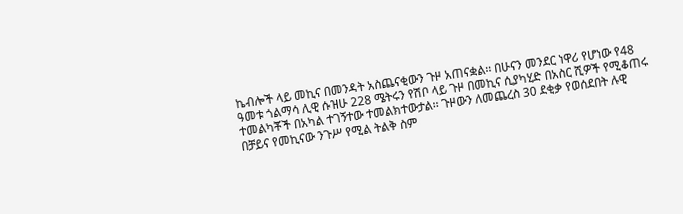ኬብሎች ላይ መኪና በመንዳት አስጨናቂውን ጉዞ አጠናቋል፡፡ በሁናን መንደር ነዋሪ የሆነው የ48 ዓመቱ ጎልማሳ ሊዊ ሱዝሁ 228 ሜትሩን የሽቦ ላይ ጉዞ በመኪና ሲያካሂድ በአስር ሺዎች የሚቆጠሩ ተመልካቾች በአካል ተገኝተው ተመልክተውታል፡፡ ጉዞውን ለመጨረስ 30 ደቂቃ የወሰደበት ሉዊ በቻይና የመኪናው ንጉሥ የሚል ትልቅ ስም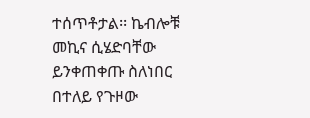ተሰጥቶታል፡፡ ኬብሎቹ መኪና ሲሄድባቸው ይንቀጠቀጡ ስለነበር በተለይ የጉዞው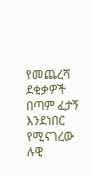የመጨረሻ ደቂቃዎች በጣም ፈታኝ እንደነበር የሚናገረው ሉዊ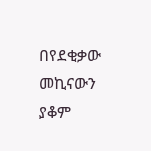በየደቂቃው መኪናውን ያቆም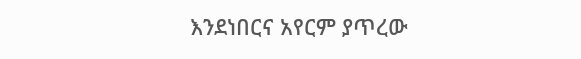እንደነበርና አየርም ያጥረው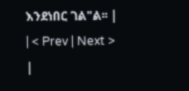እንደነበር ገል"ል፡፡ |
| < Prev | Next > |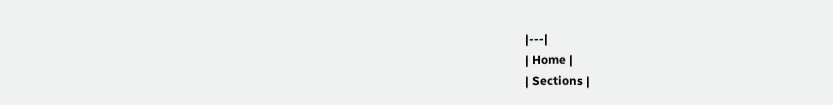|---|
| Home |
| Sections |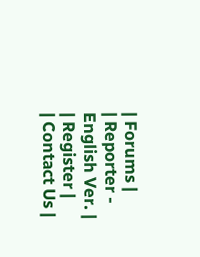| Forums |
| Reporter - English Ver. |
| Register |
| Contact Us |